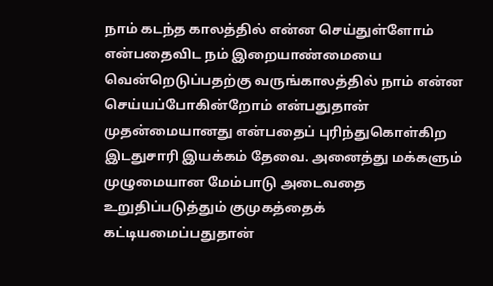நாம் கடந்த காலத்தில் என்ன செய்துள்ளோம் என்பதைவிட நம் இறையாண்மையை வென்றெடுப்பதற்கு வருங்காலத்தில் நாம் என்ன செய்யப்போகின்றோம் என்பதுதான் முதன்மையானது என்பதைப் புரிந்துகொள்கிற இடதுசாரி இயக்கம் தேவை. அனைத்து மக்களும் முழுமையான மேம்பாடு அடைவதை உறுதிப்படுத்தும் குமுகத்தைக் கட்டியமைப்பதுதான்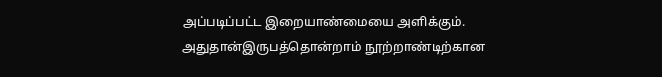அப்படிப்பட்ட இறையாண்மையை அளிக்கும். அதுதான்இருபத்தொன்றாம் நூற்றாண்டிற்கான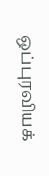ஒப்புரவியக்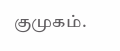குமுகம்.